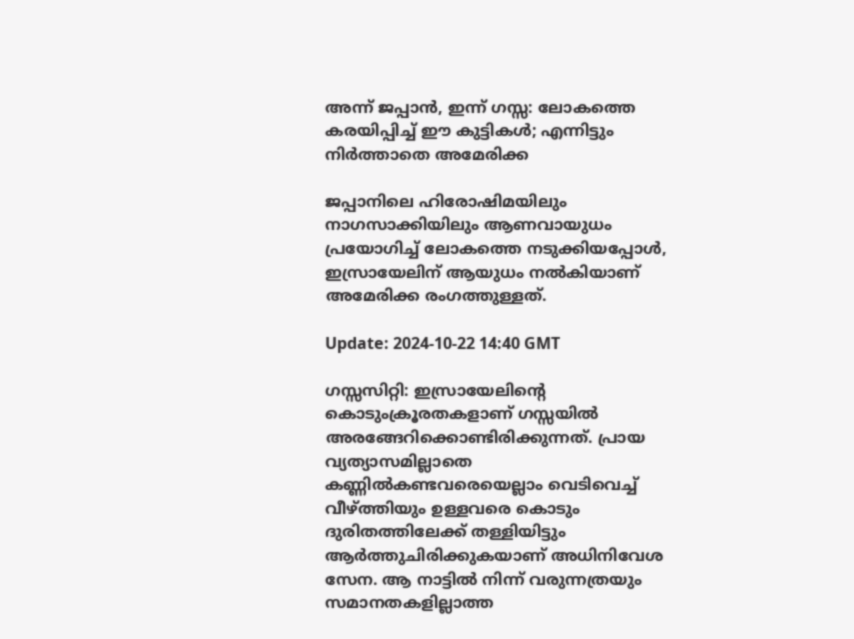അന്ന് ജപ്പാൻ, ഇന്ന് ഗസ്സ: ലോകത്തെ കരയിപ്പിച്ച് ഈ കുട്ടികൾ; എന്നിട്ടും നിർത്താതെ അമേരിക്ക

ജപ്പാനിലെ ഹിരോഷിമയിലും നാഗസാക്കിയിലും ആണവായുധം പ്രയോഗിച്ച് ലോകത്തെ നടുക്കിയപ്പോള്‍, ഇസ്രായേലിന് ആയുധം നൽകിയാണ് അമേരിക്ക രംഗത്തുള്ളത്.

Update: 2024-10-22 14:40 GMT

ഗസ്സസിറ്റി: ഇസ്രായേലിന്റെ കൊടുംക്രൂരതകളാണ് ഗസ്സയിൽ അരങ്ങേറിക്കൊണ്ടിരിക്കുന്നത്. പ്രായ വ്യത്യാസമില്ലാതെ കണ്ണിൽകണ്ടവരെയെല്ലാം വെടിവെച്ച് വീഴ്ത്തിയും ഉള്ളവരെ കൊടും ദുരിതത്തിലേക്ക് തള്ളിയിട്ടും ആർത്തുചിരിക്കുകയാണ് അധിനിവേശ സേന. ആ നാട്ടിൽ നിന്ന് വരുന്നത്രയും സമാനതകളില്ലാത്ത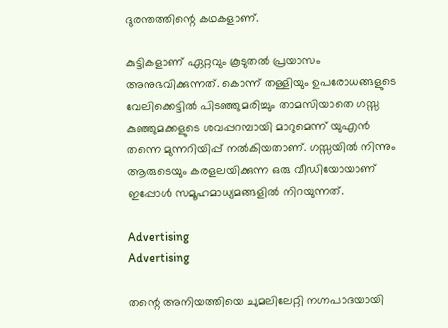ദുരന്തത്തിന്റെ കഥകളാണ്.

കുട്ടികളാണ് ഏറ്റവും കൂടുതൽ പ്രയാസം അനുഭവിക്കുന്നത്. കൊന്ന് തള്ളിയും ഉപരോധങ്ങളുടെ വേലിക്കെട്ടിൽ പിടഞ്ഞുമരിച്ചും താമസിയാതെ ഗസ്സ കുഞ്ഞുമക്കളുടെ ശവപ്പറമ്പായി മാറുമെന്ന് യുഎൻ തന്നെ മുന്നറിയിപ്പ് നൽകിയതാണ്. ഗസ്സയിൽ നിന്നും ആരുടെയും കരളലയിക്കുന്ന ഒരു വീഡിയോയാണ് ഇപ്പോൾ സമൂഹമാധ്യമങ്ങളിൽ നിറയുന്നത്.

Advertising
Advertising

തന്റെ അനിയത്തിയെ ചുമലിലേറ്റി നഗ്നപാദയായി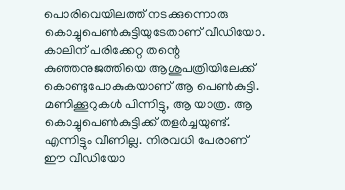പൊരിവെയിലത്ത് നടക്കുന്നൊരു കൊച്ചുപെൺകുട്ടിയുടേതാണ് വീഡിയോ. കാലിന് പരിക്കേറ്റ തന്റെ കുഞ്ഞനുജത്തിയെ ആശുപത്രിയിലേക്ക് കൊണ്ടുപോകുകയാണ് ആ പെൺകുട്ടി. മണിക്കൂറുകള്‍ പിന്നിട്ടു, ആ യാത്ര. ആ കൊച്ചുപെണ്‍കുട്ടിക്ക് തളര്‍ച്ചയുണ്ട്. എന്നിട്ടും വീണില്ല. നിരവധി പേരാണ് ഈ വീഡിയോ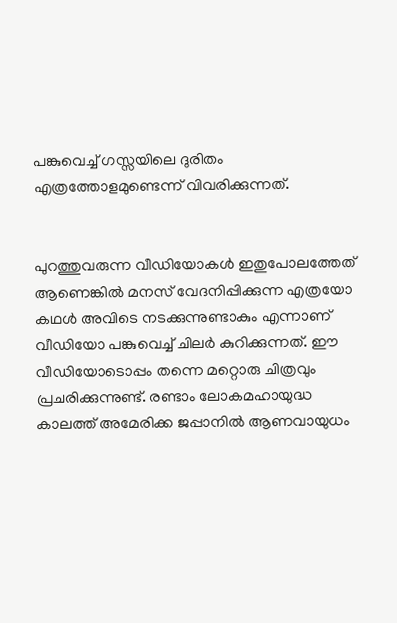പങ്കുവെച്ച് ഗസ്സയിലെ ദുരിതം എത്രത്തോളമുണ്ടെന്ന് വിവരിക്കുന്നത്.


പുറത്തുവരുന്ന വീഡിയോകൾ ഇതുപോലത്തേത് ആണെങ്കില്‍ മനസ് വേദനിപ്പിക്കുന്ന എത്രയോ കഥൾ അവിടെ നടക്കുന്നുണ്ടാകും എന്നാണ് വീഡിയോ പങ്കുവെച്ച് ചിലർ കുറിക്കുന്നത്. ഈ വീഡിയോടൊപ്പം തന്നെ മറ്റൊരു ചിത്രവും പ്രചരിക്കുന്നുണ്ട്. രണ്ടാം ലോകമഹായുദ്ധ കാലത്ത് അമേരിക്ക ജപ്പാനിൽ ആണവായുധം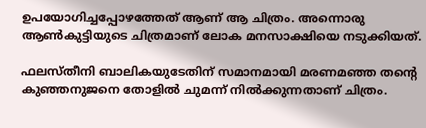ഉപയോഗിച്ചപ്പോഴത്തേത് ആണ് ആ ചിത്രം. അന്നൊരു ആൺകുട്ടിയുടെ ചിത്രമാണ് ലോക മനസാക്ഷിയെ നടുക്കിയത്.

ഫലസ്തീനി ബാലികയുടേതിന് സമാനമായി മരണമഞ്ഞ തന്റെ കുഞ്ഞനുജനെ തോളിൽ ചുമന്ന് നില്‍ക്കുന്നതാണ് ചിത്രം.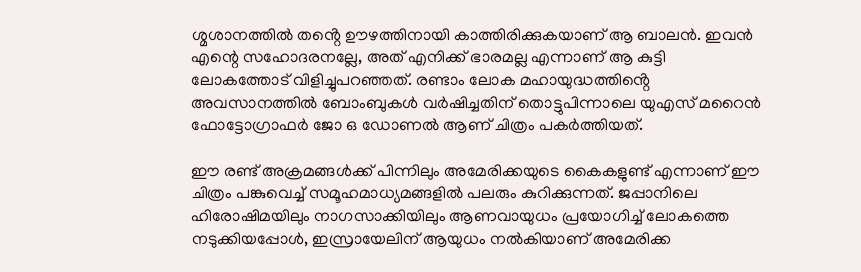ശ്മശാനത്തിൽ തൻ്റെ ഊഴത്തിനായി കാത്തിരിക്കുകയാണ് ആ ബാലന്‍. ഇവൻ എന്റെ സഹോദരനല്ലേ, അത് എനിക്ക് ഭാരമല്ല എന്നാണ് ആ കുട്ടി ലോകത്തോട് വിളിച്ചുപറഞ്ഞത്. രണ്ടാം ലോക മഹായുദ്ധത്തിൻ്റെ അവസാനത്തിൽ ബോംബുകൾ വർഷിച്ചതിന് തൊട്ടുപിന്നാലെ യുഎസ് മറൈൻ ഫോട്ടോഗ്രാഫർ ജോ ഒ ഡോണൽ ആണ് ചിത്രം പകര്‍ത്തിയത്.

ഈ രണ്ട് അക്രമങ്ങൾക്ക് പിന്നിലും അമേരിക്കയുടെ കൈകളുണ്ട് എന്നാണ് ഈ ചിത്രം പങ്കുവെച്ച് സമൂഹമാധ്യമങ്ങളിൽ പലരും കുറിക്കുന്നത്. ജപ്പാനിലെ ഹിരോഷിമയിലും നാഗസാക്കിയിലും ആണവായുധം പ്രയോഗിച്ച് ലോകത്തെ നടുക്കിയപ്പോള്‍, ഇസ്രായേലിന് ആയുധം നൽകിയാണ് അമേരിക്ക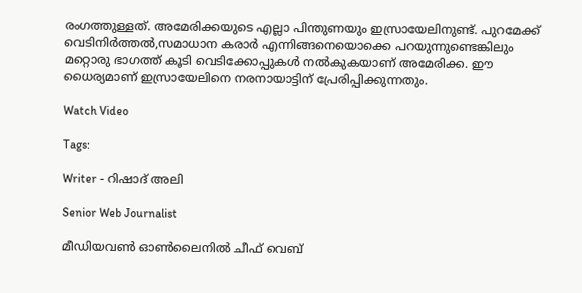രംഗത്തുള്ളത്. അമേരിക്കയുടെ എല്ലാ പിന്തുണയും ഇസ്രായേലിനുണ്ട്. പുറമേക്ക് വെടിനിർത്തൽ,സമാധാന കരാർ എന്നിങ്ങനെയൊക്കെ പറയുന്നുണ്ടെങ്കിലും മറ്റൊരു ഭാഗത്ത് കൂടി വെടിക്കോപ്പുകൾ നൽകുകയാണ് അമേരിക്ക. ഈ ധൈര്യമാണ് ഇസ്രായേലിനെ നരനായാട്ടിന് പ്രേരിപ്പിക്കുന്നതും.

Watch Video

Tags:

Writer - റിഷാദ് അലി

Senior Web Journalist

മീഡിയവൺ ഓൺലൈനിൽ ചീഫ് വെബ്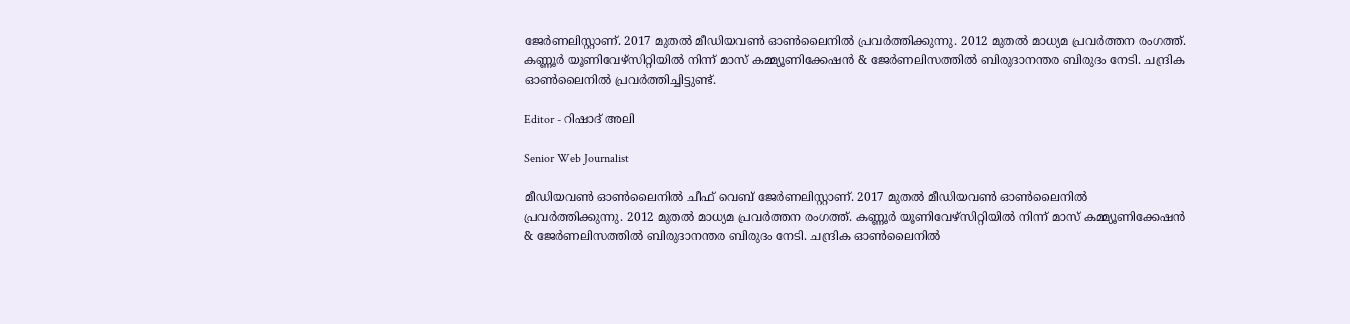ജേർണലിസ്റ്റാണ്. 2017 മുതൽ മീഡിയവൺ ഓൺലൈനിൽ പ്രവർത്തിക്കുന്നു. 2012 മുതൽ മാധ്യമ പ്രവർത്തന രംഗത്ത്. കണ്ണൂര്‍ യൂണിവേഴ്‌സിറ്റിയിൽ നിന്ന് മാസ് കമ്മ്യൂണിക്കേഷന്‍ & ജേര്‍ണലിസത്തില്‍ ബിരുദാനന്തര ബിരുദം നേടി. ചന്ദ്രിക ഓണ്‍ലൈനില്‍ പ്രവര്‍ത്തിച്ചിട്ടുണ്ട്.

Editor - റിഷാദ് അലി

Senior Web Journalist

മീഡിയവൺ ഓൺലൈനിൽ ചീഫ് വെബ് ജേർണലിസ്റ്റാണ്. 2017 മുതൽ മീഡിയവൺ ഓൺലൈനിൽ പ്രവർത്തിക്കുന്നു. 2012 മുതൽ മാധ്യമ പ്രവർത്തന രംഗത്ത്. കണ്ണൂര്‍ യൂണിവേഴ്‌സിറ്റിയിൽ നിന്ന് മാസ് കമ്മ്യൂണിക്കേഷന്‍ & ജേര്‍ണലിസത്തില്‍ ബിരുദാനന്തര ബിരുദം നേടി. ചന്ദ്രിക ഓണ്‍ലൈനില്‍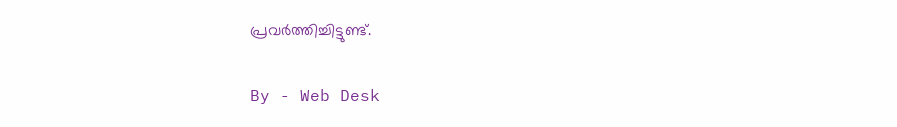പ്രവര്‍ത്തിച്ചിട്ടുണ്ട്.

By - Web Desk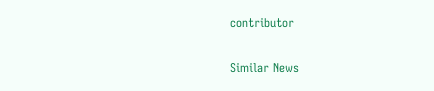contributor

Similar News